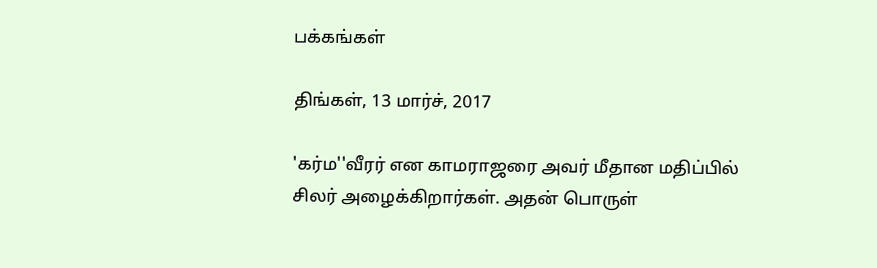பக்கங்கள்

திங்கள், 13 மார்ச், 2017

'கர்ம''வீரர் என காமராஜரை அவர் மீதான மதிப்பில் சிலர் அழைக்கிறார்கள். அதன் பொருள்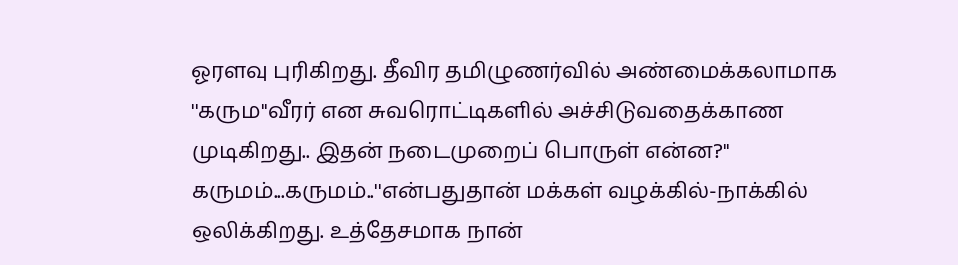ஓரளவு புரிகிறது. தீவிர தமிழுணர்வில் அண்மைக்கலாமாக ''கரும''வீரர் என சுவரொட்டிகளில் அச்சிடுவதைக்காண முடிகிறது.. இதன் நடைமுறைப் பொருள் என்ன?'' கருமம்...கருமம்..''என்பதுதான் மக்கள் வழக்கில்-நாக்கில் ஒலிக்கிறது. உத்தேசமாக நான்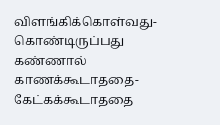விளங்கிக்கொள்வது-கொண்டிருப்பது கண்ணால் காணக்கூடாததை-கேட்கக்கூடாததை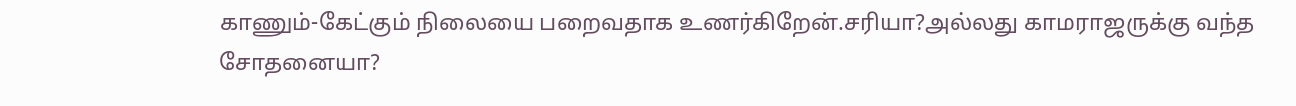காணும்-கேட்கும் நிலையை பறைவதாக உணர்கிறேன்.சரியா?அல்லது காமராஜருக்கு வந்த சோதனையா?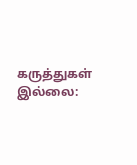கருத்துகள் இல்லை: